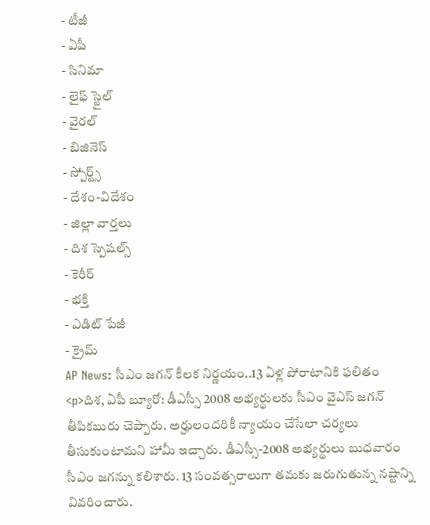- టీజీ
- ఏపీ
- సినిమా
- లైఫ్ స్టైల్
- వైరల్
- బిజినెస్
- స్పోర్ట్స్
- దేశం-విదేశం
- జిల్లా వార్తలు
- దిశ స్పెషల్స్
- కెరీర్
- భక్తి
- ఎడిట్ పేజీ
- క్రైమ్
AP News: సీఎం జగన్ కీలక నిర్ణయం..13 ఏళ్ల పోరాటానికి ఫలితం
<p>దిశ, ఏపీ బ్యూరో: డీఎస్సీ 2008 అభ్యర్థులకు సీఎం వైఎస్ జగన్ తీపికబురు చెప్పారు. అర్హులందరికీ న్యాయం చేసేలా చర్యలు తీసుకుంటామని హామీ ఇచ్చారు. డీఎస్సీ-2008 అభ్యర్థులు బుధవారం సీఎం జగన్ను కలిశారు. 13 సంవత్సరాలుగా తమకు జరుగుతున్న నష్టాన్ని వివరించారు.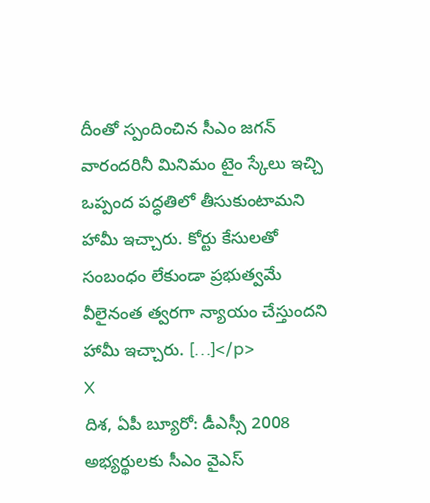దీంతో స్పందించిన సీఎం జగన్ వారందరినీ మినిమం టైం స్కేలు ఇచ్చి ఒప్పంద పద్ధతిలో తీసుకుంటామని హామీ ఇచ్చారు. కోర్టు కేసులతో సంబంధం లేకుండా ప్రభుత్వమే వీలైనంత త్వరగా న్యాయం చేస్తుందని హామీ ఇచ్చారు. […]</p>
X
దిశ, ఏపీ బ్యూరో: డీఎస్సీ 2008 అభ్యర్థులకు సీఎం వైఎస్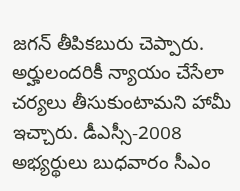జగన్ తీపికబురు చెప్పారు. అర్హులందరికీ న్యాయం చేసేలా చర్యలు తీసుకుంటామని హామీ ఇచ్చారు. డీఎస్సీ-2008 అభ్యర్థులు బుధవారం సీఎం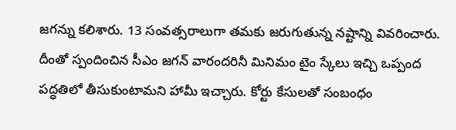జగన్ను కలిశారు. 13 సంవత్సరాలుగా తమకు జరుగుతున్న నష్టాన్ని వివరించారు. దీంతో స్పందించిన సీఎం జగన్ వారందరినీ మినిమం టైం స్కేలు ఇచ్చి ఒప్పంద పద్ధతిలో తీసుకుంటామని హామీ ఇచ్చారు. కోర్టు కేసులతో సంబంధం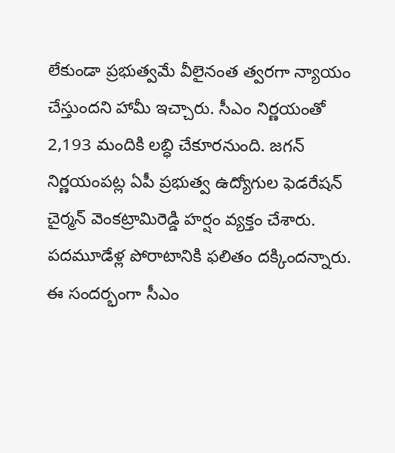లేకుండా ప్రభుత్వమే వీలైనంత త్వరగా న్యాయం చేస్తుందని హామీ ఇచ్చారు. సీఎం నిర్ణయంతో 2,193 మందికి లబ్ధి చేకూరనుంది. జగన్ నిర్ణయంపట్ల ఏపీ ప్రభుత్వ ఉద్యోగుల ఫెడరేషన్ చైర్మన్ వెంకట్రామిరెడ్డి హర్షం వ్యక్తం చేశారు. పదమూడేళ్ల పోరాటానికి ఫలితం దక్కిందన్నారు. ఈ సందర్భంగా సీఎం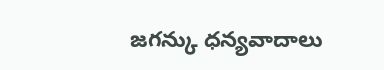జగన్కు ధన్యవాదాలు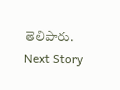తెలిపారు.
Next Story